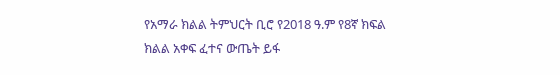የአማራ ክልል ትምህርት ቢሮ የ2018 ዓ.ም የ8ኛ ክፍል ክልል አቀፍ ፈተና ውጤት ይፋ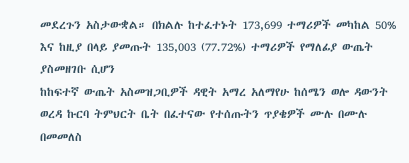መደረጉን አስታውቋል። በክልሉ ከተፈተኑት 173,699 ተማሪዎች መካከል 50% እና ከዚያ በላይ ያመጡት 135,003 (77.72%) ተማሪዎች የማለፊያ ውጤት ያስመዘገቡ ሲሆን
ከከፍተኛ ውጤት አስመዝጋቢዎች ዳዊት አማረ አለማየሁ ከሰሜን ወሎ ዳውንት ወረዳ ኩርባ ትምህርት ቤት በፈተናው የተሰጡትን ጥያቄዎች ሙሉ በሙሉ በመመለስ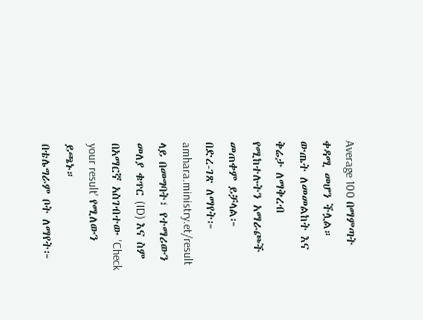Average 100 በማምጣት ቀዳሚ መሆን ችሏል።
ውጤት ለመመልከት እና ቅሬታ ለማቅረብ የሚከተሉትን አማራጮች መጠቀም ይቻላል፦
በድረ-ገጽ ለማየት፦ amhara.ministry.et/result ላይ በመግባት፣ የተማሪውን መለያ ቁጥር (ID) እና ስም በአማርኛ አስገብተው 'Check your result' የሚለውን ይጫኑ።
በቴሌግራም ቦት ለማየት፦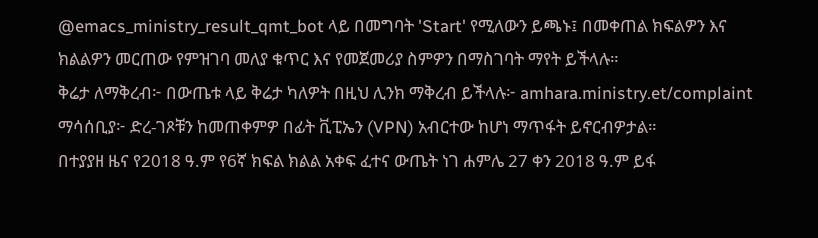@emacs_ministry_result_qmt_bot ላይ በመግባት 'Start' የሚለውን ይጫኑ፤ በመቀጠል ክፍልዎን እና ክልልዎን መርጠው የምዝገባ መለያ ቁጥር እና የመጀመሪያ ስምዎን በማስገባት ማየት ይችላሉ።
ቅሬታ ለማቅረብ፦ በውጤቱ ላይ ቅሬታ ካለዎት በዚህ ሊንክ ማቅረብ ይችላሉ፦ amhara.ministry.et/complaint
ማሳሰቢያ፦ ድረ-ገጾቹን ከመጠቀምዎ በፊት ቪፒኤን (VPN) አብርተው ከሆነ ማጥፋት ይኖርብዎታል።
በተያያዘ ዜና የ2018 ዓ.ም የ6ኛ ክፍል ክልል አቀፍ ፈተና ውጤት ነገ ሐምሌ 27 ቀን 2018 ዓ.ም ይፋ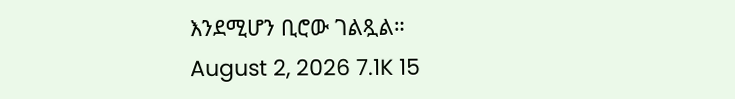እንደሚሆን ቢሮው ገልጿል።
August 2, 2026 7.1K 15